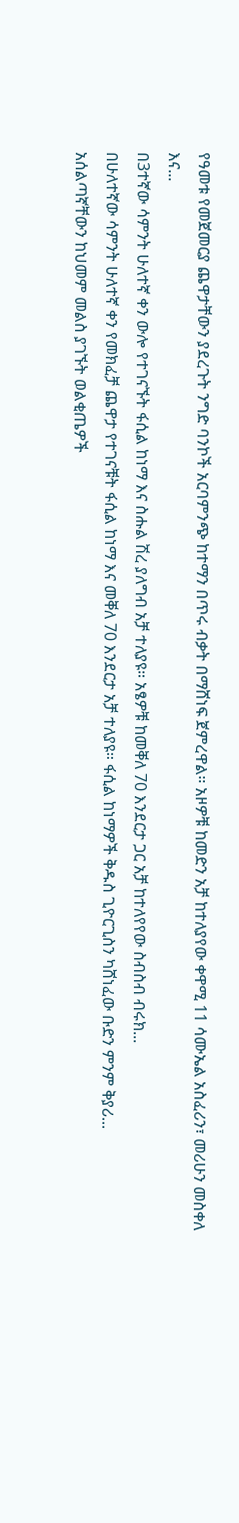የዓመቱ የመጀመርያ ጨዋታቸውን ያደረጉት ንግድ ባንኮች አርባምንጭ ከተማን በጥሩ ብቃት በማሸነፍ ጀምረዋል። አዞዎቹ ከመድን አቻ ከተለያየው ቀዋሚ 11 ሳሙኤል አስፈሪን፣ መሪሁን መስቀለ እና...
በ3ተኛው ሳምንት ሁለተኛ ቀን ውሎ የተገናኙት ፋሲል ከነማ እና ስሑል ሽረ ያለግብ አቻ ተለያዩ። አፄዎቹ ከመቐለ 70 እንደርታ ጋር አቻ ከተለየየው ስብስብ ብሩክ...
በሁለተኛው ሳምንት ሁለተኛ ቀን የመክፈቻ ጨዋታ የተገናቹት ፋሲል ከነማ እና መቐለ 70 እንደርታ አቻ ተለያዩ። ፋሲል ከነማዎች ቅዱስ ጊዮርጊስን ካሸነፈው ቡድን ምንም ቅያሪ...
አሰልጣኛቸውን ከህመም መልስ ያገኙት ወልቂጤዎች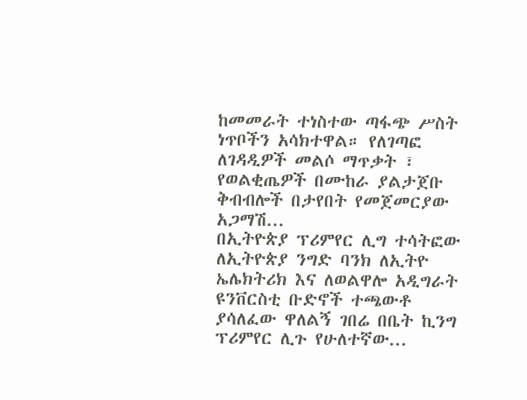ከመመራት ተነስተው ጣፋጭ ሥስት ነጥቦችን አሳክተዋል። የለገጣፎ ለገዳዲዎች መልሶ ማጥቃት ፣ የወልቂጤዎች በሙከራ ያልታጀቡ ቅብብሎች በታየበት የመጀመርያው አጋማሽ...
በኢትዮጵያ ፕሪምየር ሊግ ተሳትፎው ለኢትዮጵያ ንግድ ባንክ ለኢትዮ ኤሌክትሪክ እና ለወልዋሎ አዲግራት ዩንቨርስቲ ቡድኖች ተጫውቶ ያሳለፈው ዋለልኝ ገበሬ በቤት ኪንግ ፕሪምየር ሊጉ የሁለተኛው...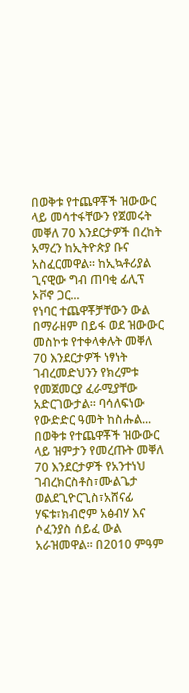በወቅቱ የተጨዋቾች ዝውውር ላይ መሳተፋቸውን የጀመሩት መቐለ 70 እንደርታዎች በረከት አማረን ከኢትዮጵያ ቡና አስፈርመዋል። ከኢኳቶሪያል ጊናዊው ግብ ጠባቂ ፊሊፕ ኦቮኖ ጋር...
የነባር ተጨዋቾቻቸውን ውል በማራዘም በይፋ ወደ ዝውውር መስኮቱ የተቀላቀሉት መቐለ 70 እንደርታዎች ነፃነት ገብረመድህንን የክረምቱ የመጀመርያ ፈራሚያቸው አድርገውታል። ባሳለፍነው የውድድር ዓመት ከስሑል...
በወቅቱ የተጨዋቾች ዝውውር ላይ ዝምታን የመረጡት መቐለ 70 እንደርታዎች የአንተነህ ገብረክርስቶስ፣ሙልጌታ ወልደጊዮርጊስ፣አሸናፊ ሃፍቱ፣ክብሮም አፅብሃ እና ሶፈንያስ ሰይፈ ውል አራዝመዋል። በ2010 ምዓም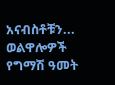አናብስቶቹን...
ወልዋሎዎች የግማሽ ዓመት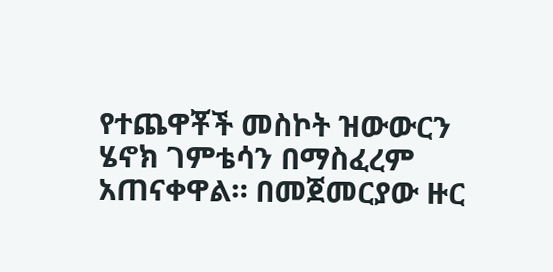የተጨዋቾች መስኮት ዝውውርን ሄኖክ ገምቴሳን በማስፈረም አጠናቀዋል። በመጀመርያው ዙር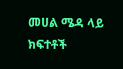መሀል ሜዳ ላይ ክፍተቶች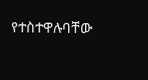የተስተዋሉባቸው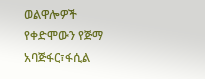ወልዋሎዎች የቀድሞውን የጅማ አባጅፋር፣ፋሲል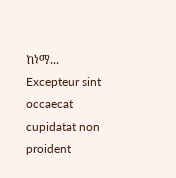ከነማ...
Excepteur sint occaecat cupidatat non proident